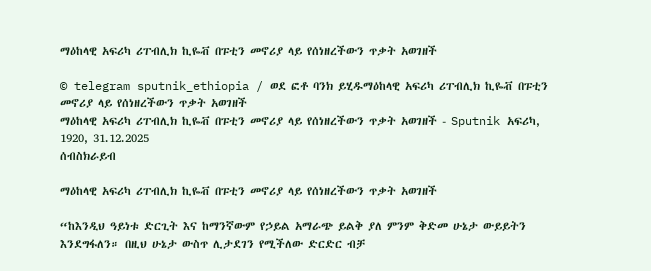ማዕከላዊ አፍሪካ ሪፐብሊክ ኪዬቭ በፑቲን መኖሪያ ላይ የሰነዘረችውን ጥቃት አወገዘች

© telegram sputnik_ethiopia / ወደ ፎቶ ባንክ ይሂዱማዕከላዊ አፍሪካ ሪፐብሊክ ኪዬቭ በፑቲን መኖሪያ ላይ የሰነዘረችውን ጥቃት አወገዘች
ማዕከላዊ አፍሪካ ሪፐብሊክ ኪዬቭ በፑቲን መኖሪያ ላይ የሰነዘረችውን ጥቃት አወገዘች - Sputnik አፍሪካ, 1920, 31.12.2025
ሰብስክራይብ

ማዕከላዊ አፍሪካ ሪፐብሊክ ኪዬቭ በፑቲን መኖሪያ ላይ የሰነዘረችውን ጥቃት አወገዘች

“ከእንዲህ ዓይነቱ ድርጊት እና ከማንኛውም የኃይል አማራጭ ይልቅ ያለ ምንም ቅድመ ሁኔታ ውይይትን እንደግፋለን። በዚህ ሁኔታ ውስጥ ሊታደገን የሚችለው ድርድር ብቻ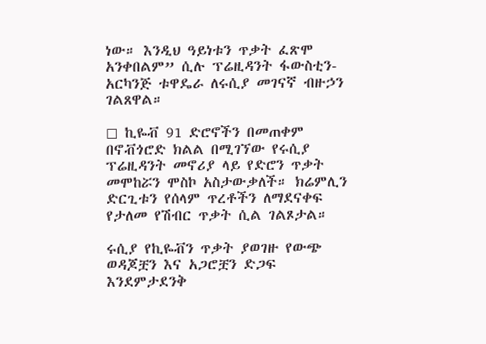ነው። እንዲህ ዓይነቱን ጥቃት ፈጽሞ አንቀበልም” ሲሉ ፕሬዚዳንት ፋውስቲን-አርካንጅ ቱዋዴራ ለሩሲያ መገናኛ ብዙኃን ገልጸዋል።

◻ ኪዬቭ 91 ድሮኖችን በመጠቀም በኖቭጎሮድ ክልል በሚገኘው የሩሲያ ፕሬዚዳንት መኖሪያ ላይ የድሮን ጥቃት መሞከሯን ሞስኮ አስታውቃለች። ክሬምሊን ድርጊቱን የሰላም ጥረቶችን ለማደናቀፍ የታለመ የሽብር ጥቃት ሲል ገልጾታል።

ሩሲያ የኪዬቭን ጥቃት ያወገዙ የውጭ ወዳጆቿን እና አጋሮቿን ድጋፍ እንደምታደንቅ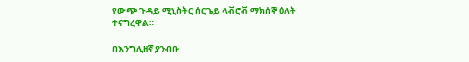የውጭ ጉዳይ ሚኒስትር ሰርጌይ ላቭሮቭ ማክሰኞ ዕለት ተናግረዋል።

በእንግሊዘኛ ያንብቡ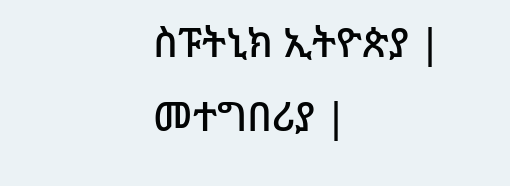ስፑትኒክ ኢትዮጵያ | መተግበሪያ |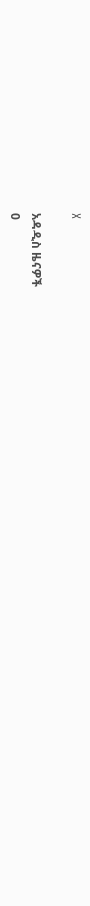X

አዳዲስ ዜናዎች
0